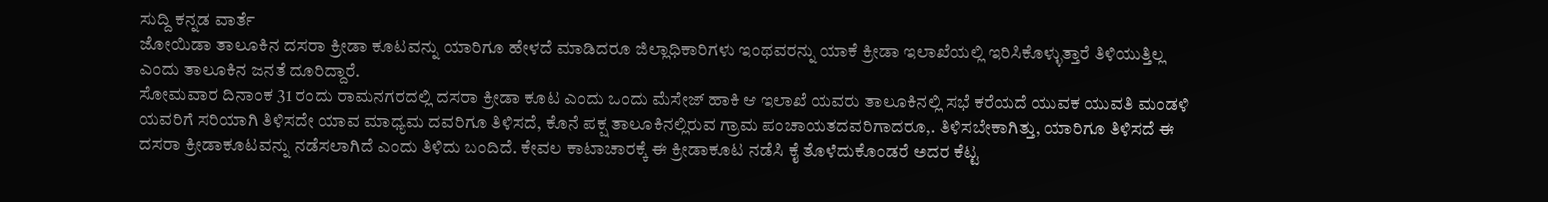ಸುದ್ದಿ ಕನ್ನಡ ವಾರ್ತೆ
ಜೋಯಿಡಾ ತಾಲೂಕಿನ ದಸರಾ ಕ್ರೀಡಾ ಕೂಟವನ್ನು ಯಾರಿಗೂ ಹೇಳದೆ ಮಾಡಿದರೂ ಜಿಲ್ಲಾಧಿಕಾರಿಗಳು ಇಂಥವರನ್ನು ಯಾಕೆ ಕ್ರೀಡಾ ಇಲಾಖೆಯಲ್ಲಿ ಇರಿಸಿಕೊಳ್ಳುತ್ತಾರೆ ತಿಳಿಯುತ್ತಿಲ್ಲ ಎಂದು ತಾಲೂಕಿನ ಜನತೆ ದೂರಿದ್ದಾರೆ.
ಸೋಮವಾರ ದಿನಾಂಕ 31 ರಂದು ರಾಮನಗರದಲ್ಲಿ ದಸರಾ ಕ್ರೀಡಾ ಕೂಟ ಎಂದು ಒಂದು ಮೆಸೇಜ್ ಹಾಕಿ ಆ ಇಲಾಖೆ ಯವರು ತಾಲೂಕಿನಲ್ಲಿ ಸಭೆ ಕರೆಯದೆ ಯುವಕ ಯುವತಿ ಮಂಡಳಿ ಯವರಿಗೆ ಸರಿಯಾಗಿ ತಿಳಿಸದೇ ಯಾವ ಮಾಧ್ಯಮ ದವರಿಗೂ ತಿಳಿಸದೆ, ಕೊನೆ ಪಕ್ಷ ತಾಲೂಕಿನಲ್ಲಿರುವ ಗ್ರಾಮ ಪಂಚಾಯತದವರಿಗಾದರೂ,. ತಿಳಿಸಬೇಕಾಗಿತ್ತು, ಯಾರಿಗೂ ತಿಳಿಸದೆ ಈ ದಸರಾ ಕ್ರೀಡಾಕೂಟವನ್ನು ನಡೆಸಲಾಗಿದೆ ಎಂದು ತಿಳಿದು ಬಂದಿದೆ. ಕೇವಲ ಕಾಟಾಚಾರಕ್ಕೆ ಈ ಕ್ರೀಡಾಕೂಟ ನಡೆಸಿ ಕೈ ತೊಳೆದುಕೊಂಡರೆ ಅದರ ಕೆಟ್ಟ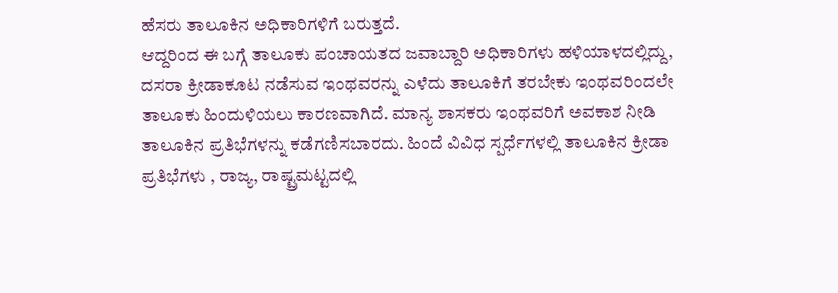ಹೆಸರು ತಾಲೂಕಿನ ಅಧಿಕಾರಿಗಳಿಗೆ ಬರುತ್ತದೆ.
ಆದ್ದರಿಂದ ಈ ಬಗ್ಗೆ ತಾಲೂಕು ಪಂಚಾಯತದ ಜವಾಬ್ದಾರಿ ಅಧಿಕಾರಿಗಳು ಹಳಿಯಾಳದಲ್ಲಿದ್ದು, ದಸರಾ ಕ್ರೀಡಾಕೂಟ ನಡೆಸುವ ಇಂಥವರನ್ನು ಎಳೆದು ತಾಲೂಕಿಗೆ ತರಬೇಕು ಇಂಥವರಿಂದಲೇ ತಾಲೂಕು ಹಿಂದುಳಿಯಲು ಕಾರಣವಾಗಿದೆ. ಮಾನ್ಯ ಶಾಸಕರು ಇಂಥವರಿಗೆ ಅವಕಾಶ ನೀಡಿ ತಾಲೂಕಿನ ಪ್ರತಿಭೆಗಳನ್ನು ಕಡೆಗಣಿಸಬಾರದು. ಹಿಂದೆ ವಿವಿಧ ಸ್ಪರ್ಧೆಗಳಲ್ಲಿ ತಾಲೂಕಿನ ಕ್ರೀಡಾ ಪ್ರತಿಭೆಗಳು , ರಾಜ್ಯ, ರಾಷ್ಟ್ರಮಟ್ಟದಲ್ಲಿ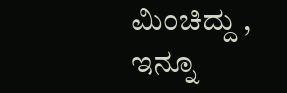ಮಿಂಚಿದ್ದು , ಇನ್ನೂ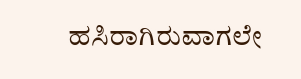ಹಸಿರಾಗಿರುವಾಗಲೇ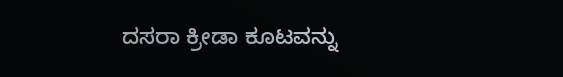ದಸರಾ ಕ್ರೀಡಾ ಕೂಟವನ್ನು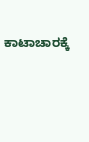ಕಾಟಾಚಾರಕ್ಕೆ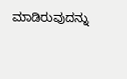ಮಾಡಿರುವುದನ್ನು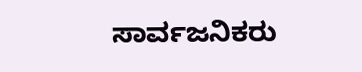ಸಾರ್ವಜನಿಕರು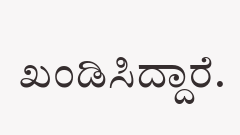ಖಂಡಿಸಿದ್ದಾರೆ.